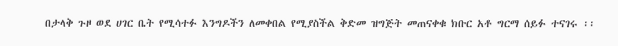በታላቅ ጉዞ ወደ ሀገር ቤት የሚሳተፉ እንግዶችን ለመቀበል የሚያስችል ቅድመ ዝግጅት መጠናቀቁ ክቡር አቶ ግርማ ሰይፉ ተናገሩ ፡፡